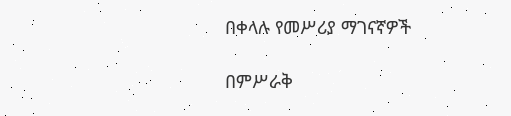በቀላሉ የመሥሪያ ማገናኛዎች

በምሥራቅ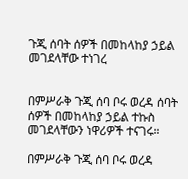ጉጂ ሰባት ሰዎች በመከላከያ ኃይል መገደላቸው ተነገረ


በምሥራቅ ጉጂ ሰባ ቦሩ ወረዳ ሰባት ሰዎች በመከላከያ ኃይል ተኩስ መገደላቸውን ነዋሪዎች ተናገሩ።

በምሥራቅ ጉጂ ሰባ ቦሩ ወረዳ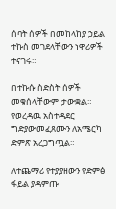ሰባት ሰዎች በመከላከያ ኃይል ተኩስ መገደላቸውን ነዋሪዎች ተናገሩ።

በተኩሱ ስድስት ሰዎች መቁሰላቸውም ታውቋል። የወረዳዉ አስተዳደር ግድያውመፈጸሙን ለአሜርካ ድምጽ አረጋግጧል።

ለተጨማሪ የተያያዘውን የድምፅ ፋይል ያዳምጡ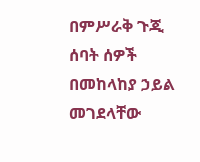በምሥራቅ ጉጂ ሰባት ሰዎች በመከላከያ ኃይል መገደላቸው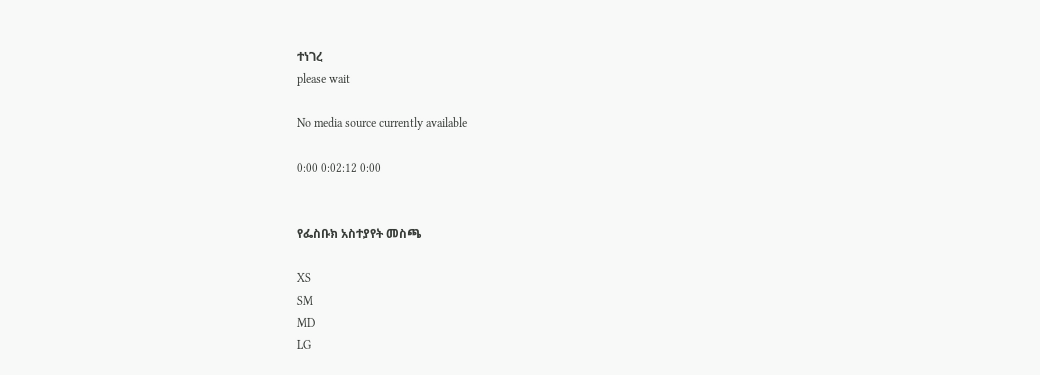ተነገረ
please wait

No media source currently available

0:00 0:02:12 0:00


የፌስቡክ አስተያየት መስጫ

XS
SM
MD
LG